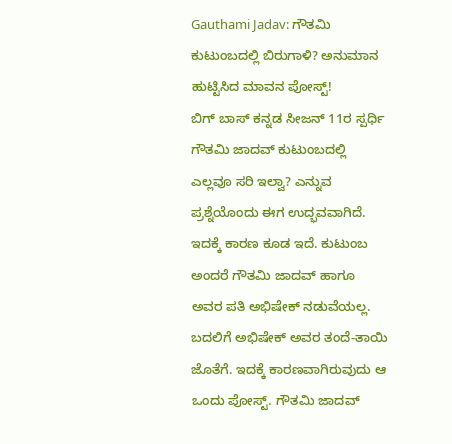Gauthami Jadav: ಗೌತಮಿ ಕುಟುಂಬದಲ್ಲಿ ಬಿರುಗಾಳಿ? ಅನುಮಾನ ಹುಟ್ಟಿಸಿದ ಮಾವನ ಪೋಸ್ಟ್!
ಬಿಗ್ ಬಾಸ್ ಕನ್ನಡ ಸೀಜನ್ 11ರ ಸ್ಪರ್ಧಿ ಗೌತಮಿ ಜಾದವ್ ಕುಟುಂಬದಲ್ಲಿ ಎಲ್ಲವೂ ಸರಿ ಇಲ್ವಾ? ಎನ್ನುವ ಪ್ರಶ್ನೆಯೊಂದು ಈಗ ಉದ್ಭವವಾಗಿದೆ. ಇದಕ್ಕೆ ಕಾರಣ ಕೂಡ ಇದೆ. ಕುಟುಂಬ ಅಂದರೆ ಗೌತಮಿ ಜಾದವ್ ಹಾಗೂ ಅವರ ಪತಿ ಅಭಿಷೇಕ್ ನಡುವೆಯಲ್ಲ. ಬದಲಿಗೆ ಅಭಿಷೇಕ್ ಅವರ ತಂದೆ-ತಾಯಿ ಜೊತೆಗೆ. ಇದಕ್ಕೆ ಕಾರಣವಾಗಿರುವುದು ಆ ಒಂದು ಪೋಸ್ಟ್. ಗೌತಮಿ ಜಾದವ್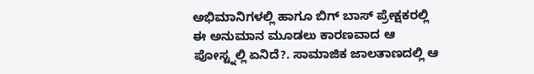ಅಭಿಮಾನಿಗಳಲ್ಲಿ ಹಾಗೂ ಬಿಗ್ ಬಾಸ್ ಪ್ರೇಕ್ಷಕರಲ್ಲಿ ಈ ಅನುಮಾನ ಮೂಡಲು ಕಾರಣವಾದ ಆ ಪೋಸ್ಟ್ನಲ್ಲಿ ಏನಿದೆ?. ಸಾಮಾಜಿಕ ಜಾಲತಾಣದಲ್ಲಿ ಆ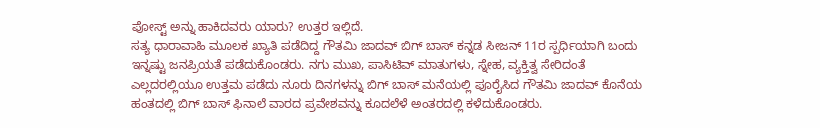ಪೋಸ್ಟ್ ಅನ್ನು ಹಾಕಿದವರು ಯಾರು? ಉತ್ತರ ಇಲ್ಲಿದೆ.
ಸತ್ಯ ಧಾರಾವಾಹಿ ಮೂಲಕ ಖ್ಯಾತಿ ಪಡೆದಿದ್ದ ಗೌತಮಿ ಜಾದವ್ ಬಿಗ್ ಬಾಸ್ ಕನ್ನಡ ಸೀಜನ್ 11ರ ಸ್ಪರ್ಧಿಯಾಗಿ ಬಂದು ಇನ್ನಷ್ಟು ಜನಪ್ರಿಯತೆ ಪಡೆದುಕೊಂಡರು. ನಗು ಮುಖ, ಪಾಸಿಟಿವ್ ಮಾತುಗಳು, ಸ್ನೇಹ, ವ್ಯಕ್ತಿತ್ವ ಸೇರಿದಂತೆ ಎಲ್ಲದರಲ್ಲಿಯೂ ಉತ್ತಮ ಪಡೆದು ನೂರು ದಿನಗಳನ್ನು ಬಿಗ್ ಬಾಸ್ ಮನೆಯಲ್ಲಿ ಪೂರೈಸಿದ ಗೌತಮಿ ಜಾದವ್ ಕೊನೆಯ ಹಂತದಲ್ಲಿ ಬಿಗ್ ಬಾಸ್ ಫಿನಾಲೆ ವಾರದ ಪ್ರವೇಶವನ್ನು ಕೂದಲೆಳೆ ಅಂತರದಲ್ಲಿ ಕಳೆದುಕೊಂಡರು.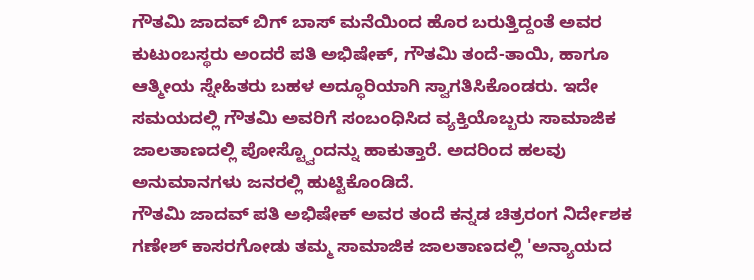ಗೌತಮಿ ಜಾದವ್ ಬಿಗ್ ಬಾಸ್ ಮನೆಯಿಂದ ಹೊರ ಬರುತ್ತಿದ್ದಂತೆ ಅವರ ಕುಟುಂಬಸ್ಥರು ಅಂದರೆ ಪತಿ ಅಭಿಷೇಕ್, ಗೌತಮಿ ತಂದೆ-ತಾಯಿ, ಹಾಗೂ ಆತ್ಮೀಯ ಸ್ನೇಹಿತರು ಬಹಳ ಅದ್ಧೂರಿಯಾಗಿ ಸ್ವಾಗತಿಸಿಕೊಂಡರು. ಇದೇ ಸಮಯದಲ್ಲಿ ಗೌತಮಿ ಅವರಿಗೆ ಸಂಬಂಧಿಸಿದ ವ್ಯಕ್ತಿಯೊಬ್ಬರು ಸಾಮಾಜಿಕ ಜಾಲತಾಣದಲ್ಲಿ ಪೋಸ್ಟ್ವೊಂದನ್ನು ಹಾಕುತ್ತಾರೆ. ಅದರಿಂದ ಹಲವು ಅನುಮಾನಗಳು ಜನರಲ್ಲಿ ಹುಟ್ಟಿಕೊಂಡಿದೆ.
ಗೌತಮಿ ಜಾದವ್ ಪತಿ ಅಭಿಷೇಕ್ ಅವರ ತಂದೆ ಕನ್ನಡ ಚಿತ್ರರಂಗ ನಿರ್ದೇಶಕ ಗಣೇಶ್ ಕಾಸರಗೋಡು ತಮ್ಮ ಸಾಮಾಜಿಕ ಜಾಲತಾಣದಲ್ಲಿ 'ಅನ್ಯಾಯದ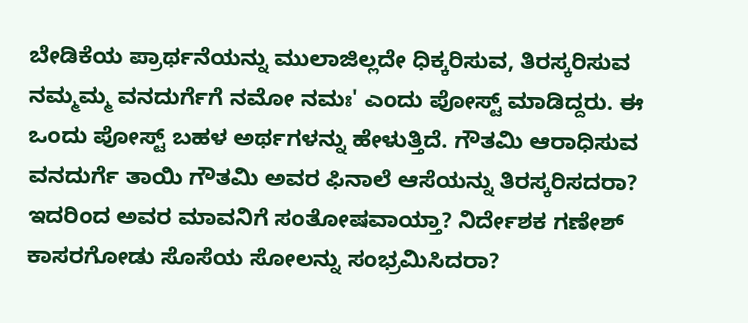ಬೇಡಿಕೆಯ ಪ್ರಾರ್ಥನೆಯನ್ನು ಮುಲಾಜಿಲ್ಲದೇ ಧಿಕ್ಕರಿಸುವ, ತಿರಸ್ಕರಿಸುವ ನಮ್ಮಮ್ಮ ವನದುರ್ಗೆಗೆ ನಮೋ ನಮಃ' ಎಂದು ಪೋಸ್ಟ್ ಮಾಡಿದ್ದರು. ಈ ಒಂದು ಪೋಸ್ಟ್ ಬಹಳ ಅರ್ಥಗಳನ್ನು ಹೇಳುತ್ತಿದೆ. ಗೌತಮಿ ಆರಾಧಿಸುವ ವನದುರ್ಗೆ ತಾಯಿ ಗೌತಮಿ ಅವರ ಫಿನಾಲೆ ಆಸೆಯನ್ನು ತಿರಸ್ಕರಿಸದರಾ? ಇದರಿಂದ ಅವರ ಮಾವನಿಗೆ ಸಂತೋಷವಾಯ್ತಾ? ನಿರ್ದೇಶಕ ಗಣೇಶ್ ಕಾಸರಗೋಡು ಸೊಸೆಯ ಸೋಲನ್ನು ಸಂಭ್ರಮಿಸಿದರಾ?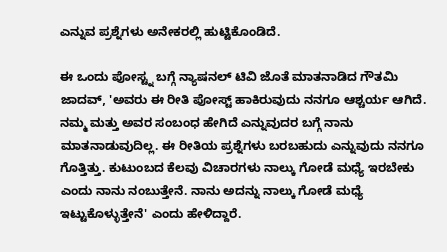ಎನ್ನುವ ಪ್ರಶ್ನೆಗಳು ಅನೇಕರಲ್ಲಿ ಹುಟ್ಟಿಕೊಂಡಿದೆ.

ಈ ಒಂದು ಪೋಸ್ಟ್ನ ಬಗ್ಗೆ ನ್ಯಾಷನಲ್ ಟಿವಿ ಜೊತೆ ಮಾತನಾಡಿದ ಗೌತಮಿ ಜಾದವ್, 'ಅವರು ಈ ರೀತಿ ಪೋಸ್ಟ್ ಹಾಕಿರುವುದು ನನಗೂ ಆಶ್ಚರ್ಯ ಆಗಿದೆ. ನಮ್ಮ ಮತ್ತು ಅವರ ಸಂಬಂಧ ಹೇಗಿದೆ ಎನ್ನುವುದರ ಬಗ್ಗೆ ನಾನು ಮಾತನಾಡುವುದಿಲ್ಲ. ಈ ರೀತಿಯ ಪ್ರಶ್ನೆಗಳು ಬರಬಹುದು ಎನ್ನುವುದು ನನಗೂ ಗೊತ್ತಿತ್ತು. ಕುಟುಂಬದ ಕೆಲವು ವಿಚಾರಗಳು ನಾಲ್ಕು ಗೋಡೆ ಮಧ್ಯೆ ಇರಬೇಕು ಎಂದು ನಾನು ನಂಬುತ್ತೇನೆ. ನಾನು ಅದನ್ನು ನಾಲ್ಕು ಗೋಡೆ ಮಧ್ಯೆ ಇಟ್ಟುಕೊಳ್ಳುತ್ತೇನೆ' ಎಂದು ಹೇಳಿದ್ದಾರೆ.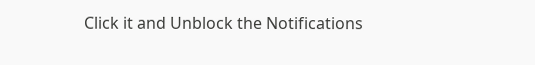Click it and Unblock the Notifications